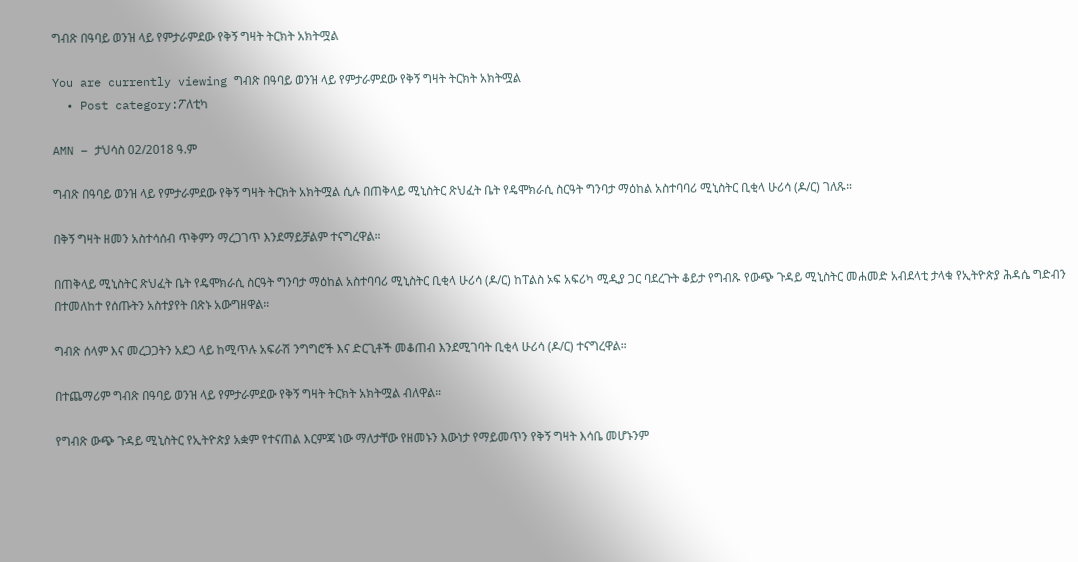ግብጽ በዓባይ ወንዝ ላይ የምታራምደው የቅኝ ግዛት ትርክት አክትሟል

You are currently viewing ግብጽ በዓባይ ወንዝ ላይ የምታራምደው የቅኝ ግዛት ትርክት አክትሟል
  • Post category:ፖለቲካ

AMN – ታህሳስ 02/2018 ዓ.ም

ግብጽ በዓባይ ወንዝ ላይ የምታራምደው የቅኝ ግዛት ትርክት አክትሟል ሲሉ በጠቅላይ ሚኒስትር ጽህፈት ቤት የዴሞክራሲ ስርዓት ግንባታ ማዕከል አስተባባሪ ሚኒስትር ቢቂላ ሁሪሳ (ዶ/ር) ገለጹ።

በቅኝ ግዛት ዘመን አስተሳሰብ ጥቅምን ማረጋገጥ እንደማይቻልም ተናግረዋል።

በጠቅላይ ሚኒስትር ጽህፈት ቤት የዴሞክራሲ ስርዓት ግንባታ ማዕከል አስተባባሪ ሚኒስትር ቢቂላ ሁሪሳ (ዶ/ር) ከፐልስ ኦፍ አፍሪካ ሚዲያ ጋር ባደረጉት ቆይታ የግብጹ የውጭ ጉዳይ ሚኒስትር መሐመድ አብደላቲ ታላቁ የኢትዮጵያ ሕዳሴ ግድብን በተመለከተ የሰጡትን አስተያየት በጽኑ አውግዘዋል።

ግብጽ ሰላም እና መረጋጋትን አደጋ ላይ ከሚጥሉ አፍራሽ ንግግሮች እና ድርጊቶች መቆጠብ እንደሚገባት ቢቂላ ሁሪሳ (ዶ/ር) ተናግረዋል።

በተጨማሪም ግብጽ በዓባይ ወንዝ ላይ የምታራምደው የቅኝ ግዛት ትርክት አክትሟል ብለዋል።

የግብጽ ውጭ ጉዳይ ሚኒስትር የኢትዮጵያ አቋም የተናጠል እርምጃ ነው ማለታቸው የዘመኑን እውነታ የማይመጥን የቅኝ ግዛት እሳቤ መሆኑንም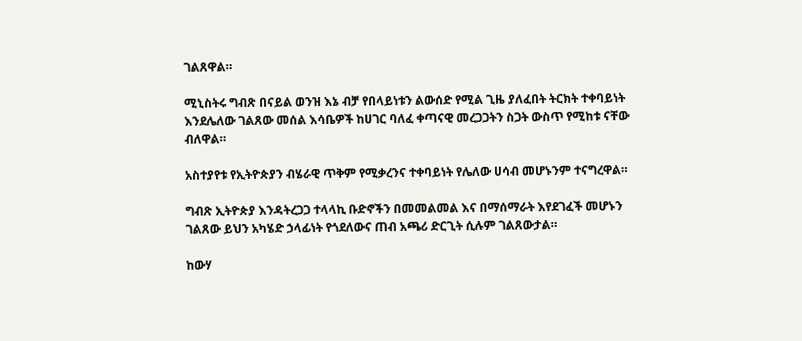ገልጸዋል።

ሚኒስትሩ ግብጽ በናይል ወንዝ እኔ ብቻ የበላይነቱን ልውሰድ የሚል ጊዜ ያለፈበት ትርክት ተቀባይነት እንደሌለው ገልጸው መሰል እሳቤዎች ከሀገር ባለፈ ቀጣናዊ መረጋጋትን ስጋት ውስጥ የሚከቱ ናቸው ብለዋል።

አስተያየቱ የኢትዮጵያን ብሄራዊ ጥቅም የሚቃረንና ተቀባይነት የሌለው ሀሳብ መሆኑንም ተናግረዋል።

ግብጽ ኢትዮጵያ እንዳትረጋጋ ተላላኪ ቡድኖችን በመመልመል እና በማሰማራት እየደገፈች መሆኑን ገልጸው ይህን አካሄድ ኃላፊነት የጎደለውና ጠብ አጫሪ ድርጊት ሲሉም ገልጸውታል።

ከውሃ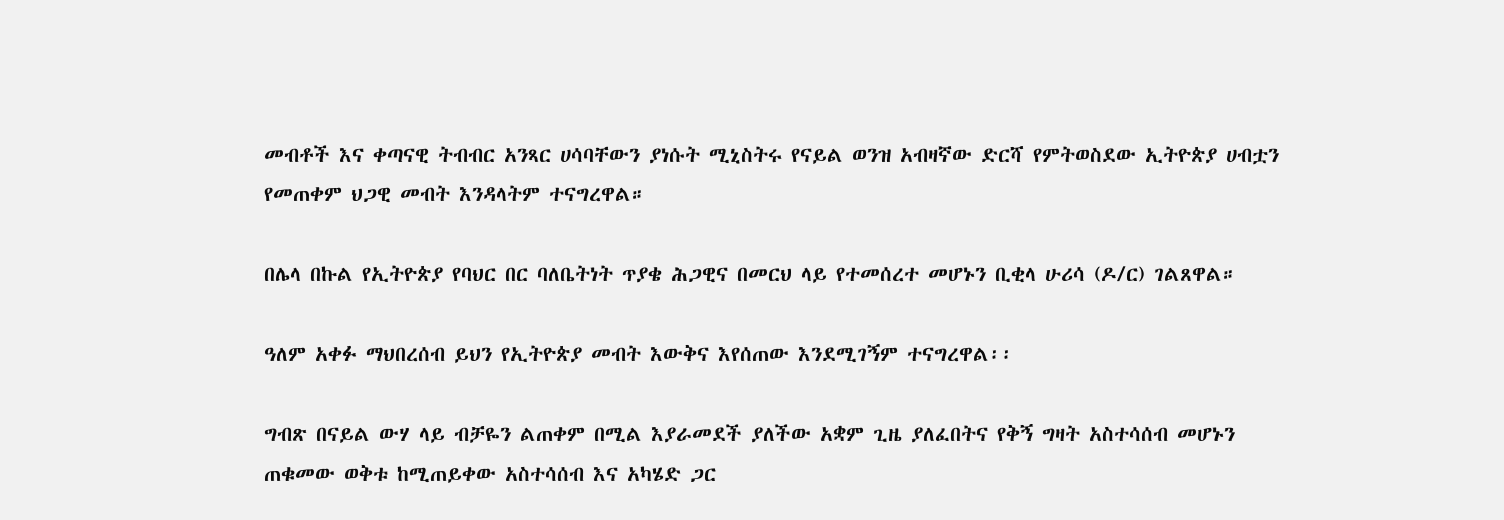መብቶች እና ቀጣናዊ ትብብር አንጻር ሀሳባቸውን ያነሱት ሚኒስትሩ የናይል ወንዝ አብዛኛው ድርሻ የምትወስደው ኢትዮጵያ ሀብቷን የመጠቀም ህጋዊ መብት እንዳላትም ተናግረዋል።

በሌላ በኩል የኢትዮጵያ የባህር በር ባለቤትነት ጥያቄ ሕጋዊና በመርህ ላይ የተመሰረተ መሆኑን ቢቂላ ሁሪሳ (ዶ/ር) ገልጸዋል።

ዓለም አቀፉ ማህበረሰብ ይህን የኢትዮጵያ መብት እውቅና እየሰጠው እንደሚገኝም ተናግረዋል፡፡

ግብጽ በናይል ውሃ ላይ ብቻዬን ልጠቀም በሚል እያራመደች ያለችው አቋም ጊዜ ያለፈበትና የቅኝ ግዛት አስተሳሰብ መሆኑን ጠቁመው ወቅቱ ከሚጠይቀው አስተሳሰብ እና አካሄድ ጋር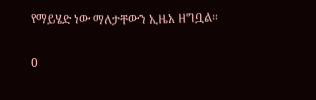የማይሄድ ነው ማለታቸውን ኢዜአ ዘግቧል።

0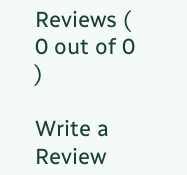Reviews ( 0 out of 0 )

Write a Review